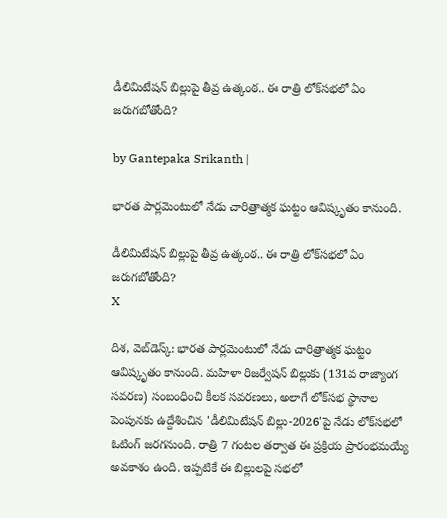డీలిమిటేషన్ బిల్లుపై తీవ్ర ఉత్కంఠ.. ఈ రాత్రి లోక్‌సభలో ఏం జరుగబోతోంది?

by Gantepaka Srikanth |

భారత పార్లమెంటులో నేడు చారిత్రాత్మక ఘట్టం ఆవిష్కృతం కానుంది.

డీలిమిటేషన్ బిల్లుపై తీవ్ర ఉత్కంఠ.. ఈ రాత్రి లోక్‌సభలో ఏం జరుగబోతోంది?
X

దిశ, వెబ్‌డెస్క్: భారత పార్లమెంటులో నేడు చారిత్రాత్మక ఘట్టం ఆవిష్కృతం కానుంది. మహిళా రిజర్వేషన్ బిల్లుకు (131వ రాజ్యాంగ సవరణ) సంబంధించి కీలక సవరణలు, అలాగే లోక్‌సభ స్థానాల పెంపునకు ఉద్దేశించిన 'డీలిమిటేషన్ బిల్లు-2026'పై నేడు లోక్‌సభలో ఓటింగ్ జరగనుంది. రాత్రి 7 గంటల తర్వాత ఈ ప్రక్రియ ప్రారంభమయ్యే అవకాశం ఉంది. ఇప్పటికే ఈ బిల్లులపై సభలో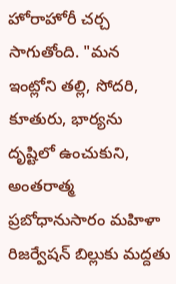హోరాహోరీ చర్చ సాగుతోంది. "మన ఇంట్లోని తల్లి, సోదరి, కూతురు, భార్యను దృష్టిలో ఉంచుకుని, అంతరాత్మ ప్రబోధానుసారం మహిళా రిజర్వేషన్ బిల్లుకు మద్దతు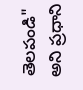తెలపండి" అని ప్రధాని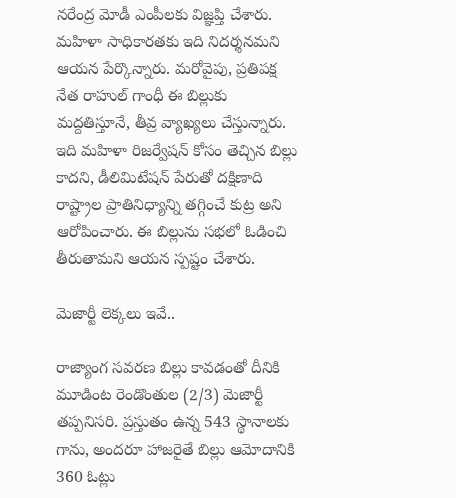నరేంద్ర మోడీ ఎంపీలకు విజ్ఞప్తి చేశారు. మహిళా సాధికారతకు ఇది నిదర్శనమని ఆయన పేర్కొన్నారు. మరోవైపు, ప్రతిపక్ష నేత రాహుల్ గాంధీ ఈ బిల్లుకు మద్దతిస్తూనే, తీవ్ర వ్యాఖ్యలు చేస్తున్నారు. ఇది మహిళా రిజర్వేషన్ కోసం తెచ్చిన బిల్లు కాదని, డీలిమిటేషన్ పేరుతో దక్షిణాది రాష్ట్రాల ప్రాతినిధ్యాన్ని తగ్గించే కుట్ర అని ఆరోపించారు. ఈ బిల్లును సభలో ఓడించి తీరుతామని ఆయన స్పష్టం చేశారు.

మెజార్టీ లెక్కలు ఇవే..

రాజ్యాంగ సవరణ బిల్లు కావడంతో దీనికి మూడింట రెండొంతుల (2/3) మెజార్టీ తప్పనిసరి. ప్రస్తుతం ఉన్న 543 స్థానాలకు గాను, అందరూ హాజరైతే బిల్లు ఆమోదానికి 360 ఓట్లు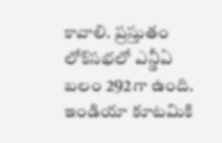కావాలి. ప్రస్తుతం లోక్‌సభలో ఎన్డీఏ బలం 292గా ఉంది. ఇండియా కూటమికి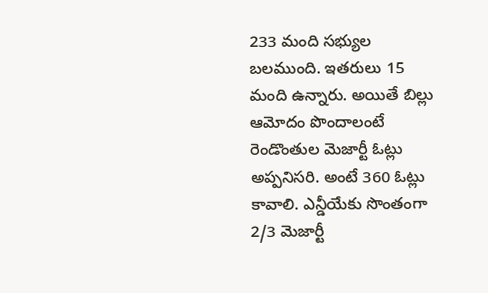233 మంది సభ్యుల బలముంది. ఇతరులు 15 మంది ఉన్నారు. అయితే బిల్లు ఆమోదం పొందాలంటే రెండొంతుల మెజార్టీ ఓట్లు అప్పనిసరి. అంటే 360 ఓట్లు కావాలి. ఎన్డీయేకు సొంతంగా 2/3 మెజార్టీ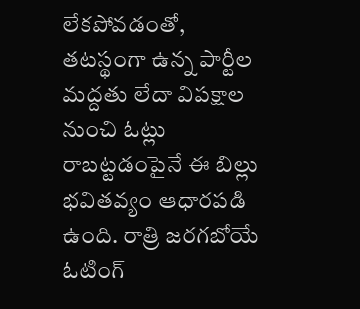లేకపోవడంతో, తటస్థంగా ఉన్న పార్టీల మద్దతు లేదా విపక్షాల నుంచి ఓట్లు రాబట్టడంపైనే ఈ బిల్లు భవితవ్యం ఆధారపడి ఉంది. రాత్రి జరగబోయే ఓటింగ్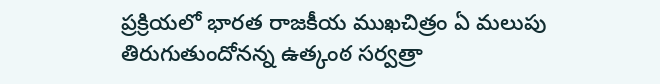ప్రక్రియలో భారత రాజకీయ ముఖచిత్రం ఏ మలుపు తిరుగుతుందోనన్న ఉత్కంఠ సర్వత్రా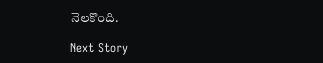నెలకొంది.

Next Story